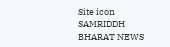Site icon SAMRIDDH BHARAT NEWS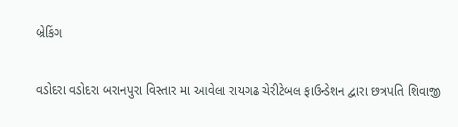બ્રેકિંગ

વડોદરા વડોદરા બરાનપુરા વિસ્તાર મા આવેલા રાયગઢ ચેરીટેબલ ફાઉન્ડેશન દ્વારા છત્રપતિ શિવાજી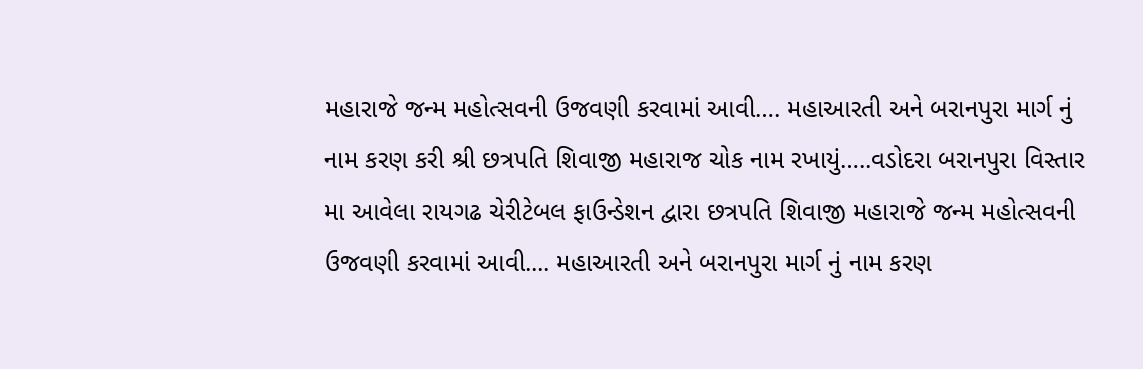મહારાજે જન્મ મહોત્સવની ઉજવણી કરવામાં આવી…. મહાઆરતી અને બરાનપુરા માર્ગ નું નામ કરણ કરી શ્રી છત્રપતિ શિવાજી મહારાજ ચોક નામ રખાયું…..વડોદરા બરાનપુરા વિસ્તાર મા આવેલા રાયગઢ ચેરીટેબલ ફાઉન્ડેશન દ્વારા છત્રપતિ શિવાજી મહારાજે જન્મ મહોત્સવની ઉજવણી કરવામાં આવી.... મહાઆરતી અને બરાનપુરા માર્ગ નું નામ કરણ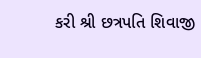કરી શ્રી છત્રપતિ શિવાજી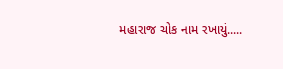મહારાજ ચોક નામ રખાયું.....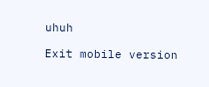uhuh

Exit mobile version